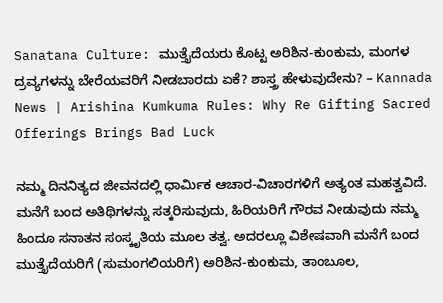Sanatana Culture: ಮುತ್ತೈದೆಯರು ಕೊಟ್ಟ ಅರಿಶಿನ-ಕುಂಕುಮ, ಮಂಗಳ ದ್ರವ್ಯಗಳನ್ನು ಬೇರೆಯವರಿಗೆ ನೀಡಬಾರದು ಏಕೆ? ಶಾಸ್ತ್ರ ಹೇಳುವುದೇನು? – Kannada News | Arishina Kumkuma Rules: Why Re Gifting Sacred Offerings Brings Bad Luck

ನಮ್ಮ ದಿನನಿತ್ಯದ ಜೀವನದಲ್ಲಿ ಧಾರ್ಮಿಕ ಆಚಾರ-ವಿಚಾರಗಳಿಗೆ ಅತ್ಯಂತ ಮಹತ್ವವಿದೆ. ಮನೆಗೆ ಬಂದ ಅತಿಥಿಗಳನ್ನು ಸತ್ಕರಿಸುವುದು, ಹಿರಿಯರಿಗೆ ಗೌರವ ನೀಡುವುದು ನಮ್ಮ ಹಿಂದೂ ಸನಾತನ ಸಂಸ್ಕೃತಿಯ ಮೂಲ ತತ್ವ. ಅದರಲ್ಲೂ ವಿಶೇಷವಾಗಿ ಮನೆಗೆ ಬಂದ ಮುತ್ತೈದೆಯರಿಗೆ (ಸುಮಂಗಲಿಯರಿಗೆ) ಅರಿಶಿನ-ಕುಂಕುಮ, ತಾಂಬೂಲ,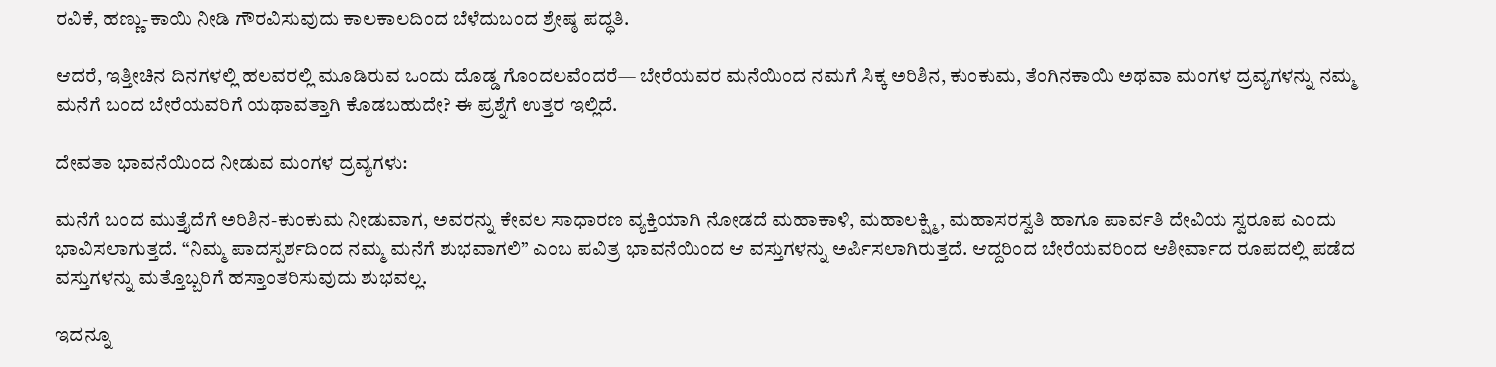ರವಿಕೆ, ಹಣ್ಣು-ಕಾಯಿ ನೀಡಿ ಗೌರವಿಸುವುದು ಕಾಲಕಾಲದಿಂದ ಬೆಳೆದುಬಂದ ಶ್ರೇಷ್ಠ ಪದ್ಧತಿ.

ಆದರೆ, ಇತ್ತೀಚಿನ ದಿನಗಳಲ್ಲಿ ಹಲವರಲ್ಲಿ ಮೂಡಿರುವ ಒಂದು ದೊಡ್ಡ ಗೊಂದಲವೆಂದರೆ— ಬೇರೆಯವರ ಮನೆಯಿಂದ ನಮಗೆ ಸಿಕ್ಕ ಅರಿಶಿನ, ಕುಂಕುಮ, ತೆಂಗಿನಕಾಯಿ ಅಥವಾ ಮಂಗಳ ದ್ರವ್ಯಗಳನ್ನು ನಮ್ಮ ಮನೆಗೆ ಬಂದ ಬೇರೆಯವರಿಗೆ ಯಥಾವತ್ತಾಗಿ ಕೊಡಬಹುದೇ? ಈ ಪ್ರಶ್ನೆಗೆ ಉತ್ತರ ಇಲ್ಲಿದೆ.

ದೇವತಾ ಭಾವನೆಯಿಂದ ನೀಡುವ ಮಂಗಳ ದ್ರವ್ಯಗಳು:

ಮನೆಗೆ ಬಂದ ಮುತ್ತೈದೆಗೆ ಅರಿಶಿನ-ಕುಂಕುಮ ನೀಡುವಾಗ, ಅವರನ್ನು ಕೇವಲ ಸಾಧಾರಣ ವ್ಯಕ್ತಿಯಾಗಿ ನೋಡದೆ ಮಹಾಕಾಳಿ, ಮಹಾಲಕ್ಷ್ಮಿ, ಮಹಾಸರಸ್ವತಿ ಹಾಗೂ ಪಾರ್ವತಿ ದೇವಿಯ ಸ್ವರೂಪ ಎಂದು ಭಾವಿಸಲಾಗುತ್ತದೆ. “ನಿಮ್ಮ ಪಾದಸ್ಪರ್ಶದಿಂದ ನಮ್ಮ ಮನೆಗೆ ಶುಭವಾಗಲಿ” ಎಂಬ ಪವಿತ್ರ ಭಾವನೆಯಿಂದ ಆ ವಸ್ತುಗಳನ್ನು ಅರ್ಪಿಸಲಾಗಿರುತ್ತದೆ. ಆದ್ದರಿಂದ ಬೇರೆಯವರಿಂದ ಆಶೀರ್ವಾದ ರೂಪದಲ್ಲಿ ಪಡೆದ ವಸ್ತುಗಳನ್ನು ಮತ್ತೊಬ್ಬರಿಗೆ ಹಸ್ತಾಂತರಿಸುವುದು ಶುಭವಲ್ಲ.

ಇದನ್ನೂ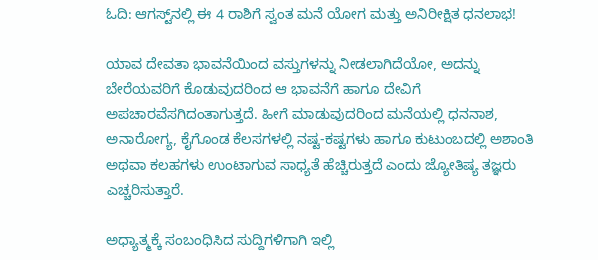ಓದಿ: ಆಗಸ್ಟ್‌ನಲ್ಲಿ ಈ 4 ರಾಶಿಗೆ ಸ್ವಂತ ಮನೆ ಯೋಗ ಮತ್ತು ಅನಿರೀಕ್ಷಿತ ಧನಲಾಭ!

ಯಾವ ದೇವತಾ ಭಾವನೆಯಿಂದ ವಸ್ತುಗಳನ್ನು ನೀಡಲಾಗಿದೆಯೋ, ಅದನ್ನು ಬೇರೆಯವರಿಗೆ ಕೊಡುವುದರಿಂದ ಆ ಭಾವನೆಗೆ ಹಾಗೂ ದೇವಿಗೆ ಅಪಚಾರವೆಸಗಿದಂತಾಗುತ್ತದೆ. ಹೀಗೆ ಮಾಡುವುದರಿಂದ ಮನೆಯಲ್ಲಿ ಧನನಾಶ, ಅನಾರೋಗ್ಯ, ಕೈಗೊಂಡ ಕೆಲಸಗಳಲ್ಲಿ ನಷ್ಟ-ಕಷ್ಟಗಳು ಹಾಗೂ ಕುಟುಂಬದಲ್ಲಿ ಅಶಾಂತಿ ಅಥವಾ ಕಲಹಗಳು ಉಂಟಾಗುವ ಸಾಧ್ಯತೆ ಹೆಚ್ಚಿರುತ್ತದೆ ಎಂದು ಜ್ಯೋತಿಷ್ಯ ತಜ್ಞರು ಎಚ್ಚರಿಸುತ್ತಾರೆ.

ಅಧ್ಯಾತ್ಮಕ್ಕೆ ಸಂಬಂಧಿಸಿದ ಸುದ್ದಿಗಳಿಗಾಗಿ ಇಲ್ಲಿ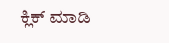ಕ್ಲಿಕ್ ಮಾಡಿ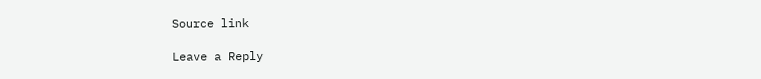Source link

Leave a Reply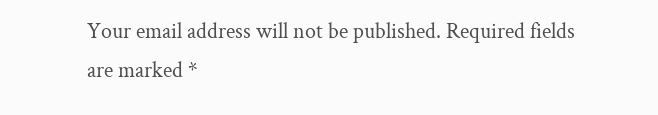Your email address will not be published. Required fields are marked *